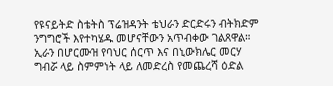የዩናይትድ ስቴትስ ፕሬዝዳንት ቴህራን ድርድሩን ብትክድም ንግግሮች እየተካሄዱ መሆናቸውን አጥብቀው ገልጸዋል።
ኢራን በሆርሙዝ የባህር ሰርጥ እና በኒውክሌር መርሃ ግብሯ ላይ ስምምነት ላይ ለመድረስ የመጨረሻ ዕድል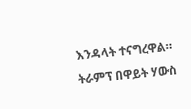እንዳላት ተናግረዋል።
ትራምፕ በዋይት ሃውስ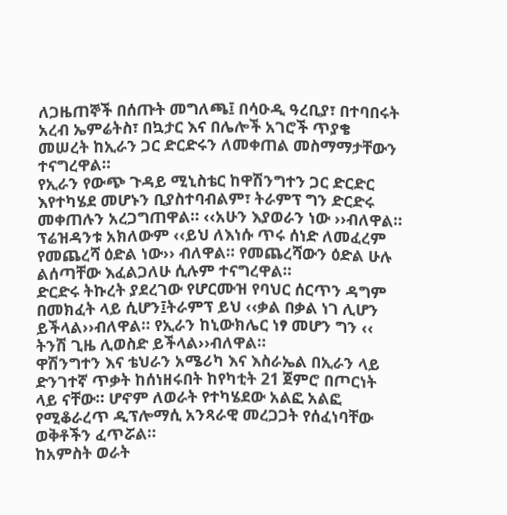ለጋዜጠኞች በሰጡት መግለጫ፤ በሳዑዲ ዓረቢያ፣ በተባበሩት አረብ ኤምሬትስ፣ በኳታር እና በሌሎች አገሮች ጥያቄ መሠረት ከኢራን ጋር ድርድሩን ለመቀጠል መስማማታቸውን ተናግረዋል።
የኢራን የውጭ ጉዳይ ሚኒስቴር ከዋሽንግተን ጋር ድርድር እየተካሄደ መሆኑን ቢያስተባብልም፣ ትራምፕ ግን ድርድሩ መቀጠሉን አረጋግጠዋል። ‹‹አሁን እያወራን ነው ››ብለዋል።
ፕሬዝዳንቱ አክለውም ‹‹ይህ ለእነሱ ጥሩ ሰነድ ለመፈረም የመጨረሻ ዕድል ነው›› ብለዋል። የመጨረሻውን ዕድል ሁሉ ልሰጣቸው እፈልጋለሁ ሲሉም ተናግረዋል።
ድርድሩ ትኩረት ያደረገው የሆርሙዝ የባህር ሰርጥን ዳግም በመክፈት ላይ ሲሆን፤ትራምፕ ይህ ‹‹ቃል በቃል ነገ ሊሆን ይችላል››ብለዋል። የኢራን ከኒውክሌር ነፃ መሆን ግን ‹‹ ትንሽ ጊዜ ሊወስድ ይችላል››ብለዋል።
ዋሽንግተን እና ቴህራን አሜሪካ እና እስራኤል በኢራን ላይ ድንገተኛ ጥቃት ከሰነዘሩበት ከየካቲት 21 ጀምሮ በጦርነት ላይ ናቸው። ሆኖም ለወራት የተካሄደው አልፎ አልፎ የሚቆራረጥ ዲፕሎማሲ አንጻራዊ መረጋጋት የሰፈነባቸው ወቅቶችን ፈጥሯል።
ከአምስት ወራት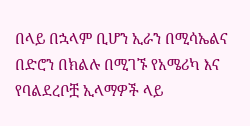በላይ በኋላም ቢሆን ኢራን በሚሳኤልና በድሮን በክልሉ በሚገኙ የአሜሪካ እና የባልደረቦቿ ኢላማዎች ላይ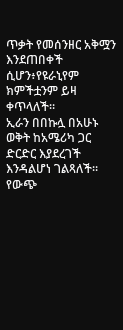ጥቃት የመሰንዘር አቅሟን እንደጠበቀች ሲሆን፥የዩራኒየም ክምችቷንም ይዛ ቀጥላለች።
ኢራን በበኩሏ በአሁኑ ወቅት ከአሜሪካ ጋር ድርድር እያደረገች እንዳልሆነ ገልጻለች።
የውጭ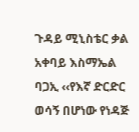ጉዳይ ሚኒስቴር ቃል አቀባይ እስማኤል ባጋኢ ‹‹የእኛ ድርድር ወሳኝ በሆነው የነዳጅ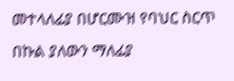መተላለፊያ በሆርሙዝ የባህር ስርጥ በኩል ያለውን ማለፊያ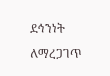ደኅንነት ለማረጋገጥ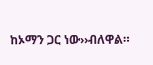ከኦማን ጋር ነው››ብለዋል።